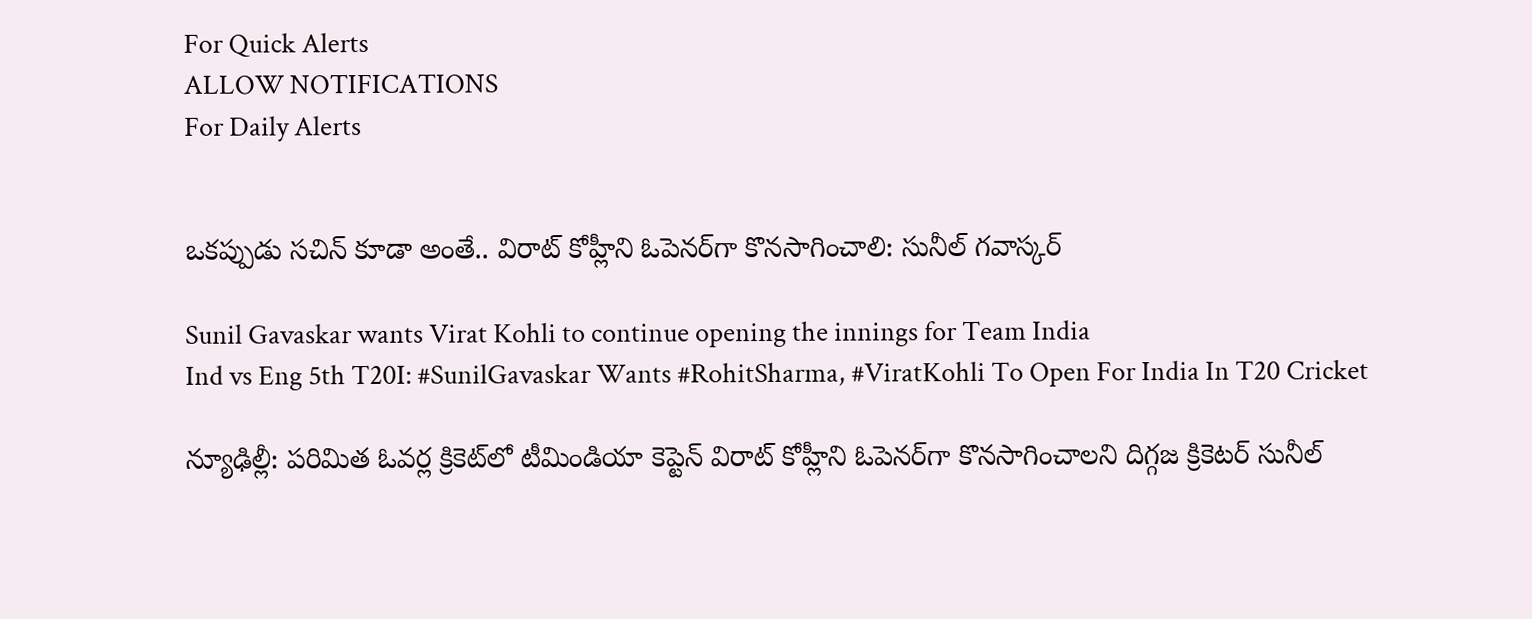For Quick Alerts
ALLOW NOTIFICATIONS
For Daily Alerts


ఒకప్పుడు సచిన్ కూడా అంతే.. విరాట్ కోహ్లీని ఓపెనర్‌గా కొనసాగించాలి: సునీల్ గవాస్కర్

Sunil Gavaskar wants Virat Kohli to continue opening the innings for Team India
Ind vs Eng 5th T20I: #SunilGavaskar Wants #RohitSharma, #ViratKohli To Open For India In T20 Cricket

న్యూఢిల్లీ: పరిమిత ఓవర్ల క్రికెట్‌లో టీమిండియా కెప్టెన్ విరాట్ కోహ్లీని ఓపెనర్‌గా కొనసాగించాలని దిగ్గజ క్రికెటర్ సునీల్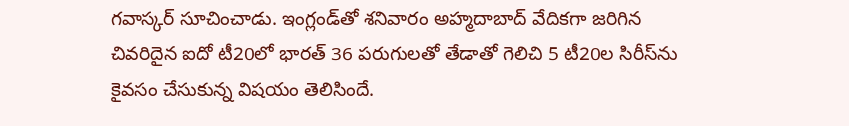గవాస్కర్ సూచించాడు. ఇంగ్లండ్‌తో శనివారం అహ్మదాబాద్ వేదికగా జరిగిన చివరిదైన ఐదో టీ20లో భారత్ 36 పరుగులతో తేడాతో గెలిచి 5 టీ20ల సిరీస్‌ను కైవసం చేసుకున్న విషయం తెలిసిందే.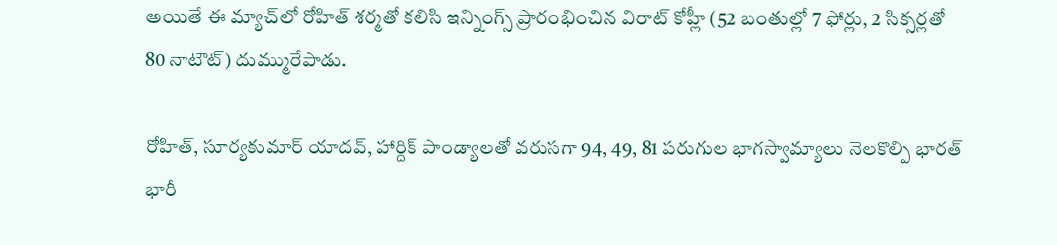అయితే ఈ మ్యాచ్‌లో రోహిత్ శర్మతో కలిసి ఇన్నింగ్స్ ప్రారంభించిన విరాట్ కోహ్లీ (52 బంతుల్లో 7 ఫోర్లు, 2 సిక్సర్లతో 80 నాటౌట్‌) దుమ్మురేపాడు.

రోహిత్, సూర్యకుమార్ యాదవ్, హార్దిక్ పాండ్యాలతో వరుసగా 94, 49, 81 పరుగుల భాగస్వామ్యాలు నెలకొల్పి భారత్ భారీ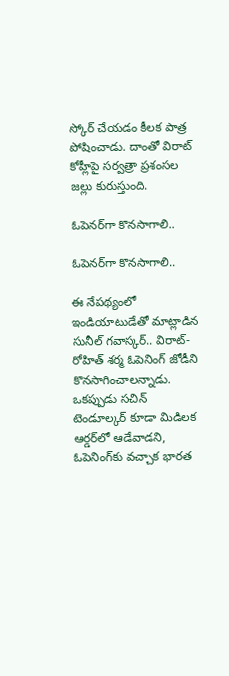స్కోర్ చేయడం కీలక పాత్ర పోషించాడు. దాంతో విరాట్ కోహ్లీపై సర్వత్రా ప్రశంసల జల్లు కురుస్తుంది.

ఓపెనర్‌గా కొనసాగాలి..

ఓపెనర్‌గా కొనసాగాలి..

ఈ నేపథ్యంలో ఇండియాటుడేతో మాట్లాడిన సునీల్ గవాస్కర్.. విరాట్-రోహిత్ శర్మ ఓపెనింగ్ జోడీని కొనసాగించాలన్నాడు. ఒకప్పుడు సచిన్ టెండూల్కర్ కూడా మిడిలక ఆర్డర్‌లో ఆడేవాడని, ఓపెనింగ్‌కు వచ్చాక భారత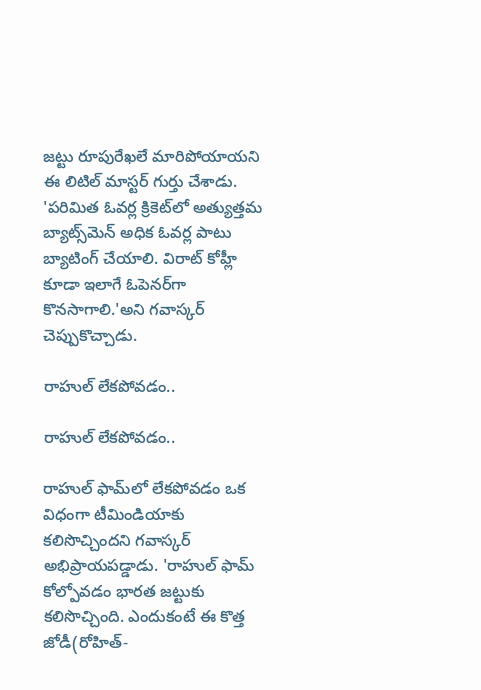జట్టు రూపురేఖలే మారిపోయాయని ఈ లిటిల్ మాస్టర్ గుర్తు చేశాడు. 'పరిమిత ఓవర్ల క్రికెట్‌లో అత్యుత్తమ బ్యాట్స్‌మెన్‌ అధిక ఓవర్ల పాటు బ్యాటింగ్‌ చేయాలి. విరాట్‌ కోహ్లీ కూడా ఇలాగే ఓపెనర్‌గా కొనసాగాలి.'అని గవాస్కర్ చెప్పుకొచ్చాడు.

రాహుల్ లేకపోవడం..

రాహుల్ లేకపోవడం..

రాహుల్‌ ఫామ్‌లో లేకపోవడం ఒక విధంగా టీమిండియాకు కలిసొచ్చిందని గవాస్కర్ అభిప్రాయపడ్డాడు. 'రాహుల్ ఫామ్ కోల్పోవడం భారత జట్టుకు కలిసొచ్చింది. ఎందుకంటే ఈ కొత్త జోడీ(రోహిత్-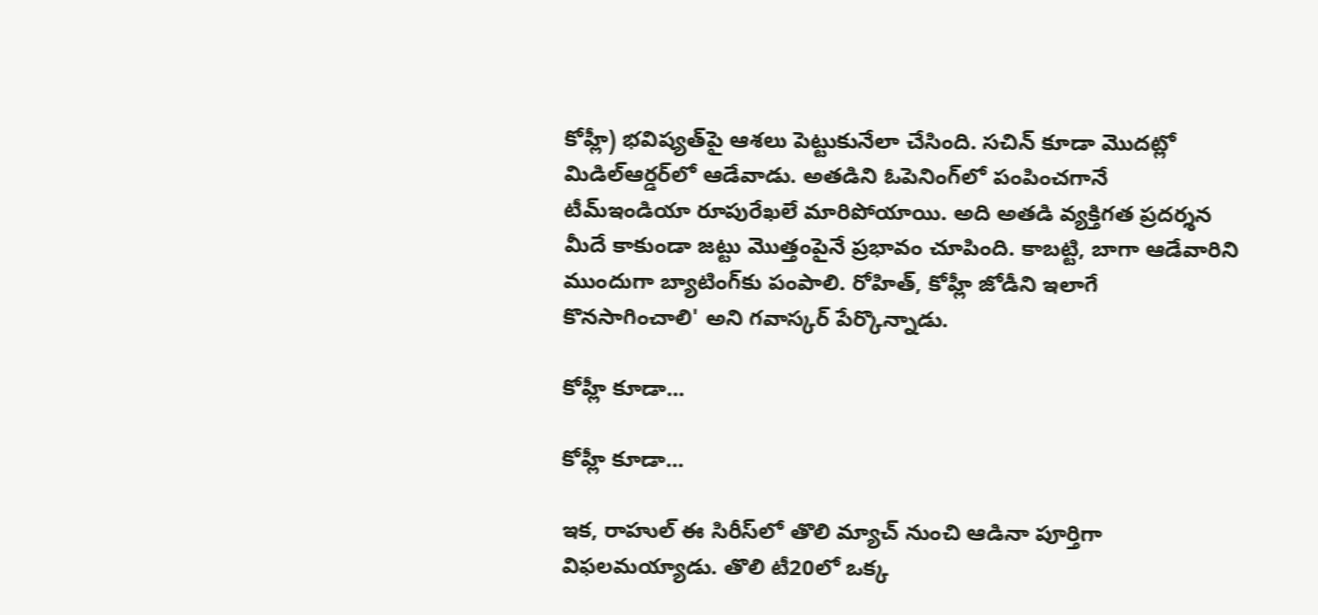కోహ్లీ) భవిష్యత్‌పై ఆశలు పెట్టుకునేలా చేసింది. సచిన్‌ కూడా మొదట్లో మిడిల్‌ఆర్డర్‌లో ఆడేవాడు. అతడిని ఓపెనింగ్‌లో పంపించగానే టీమ్‌ఇండియా రూపురేఖలే మారిపోయాయి. అది అతడి వ్యక్తిగత ప్రదర్శన మీదే కాకుండా జట్టు మొత్తంపైనే ప్రభావం చూపింది. కాబట్టి, బాగా ఆడేవారిని ముందుగా బ్యాటింగ్‌కు పంపాలి. రోహిత్‌, కోహ్లీ జోడీని ఇలాగే కొనసాగించాలి' అని గవాస్కర్‌ పేర్కొన్నాడు.

కోహ్లీ కూడా...

కోహ్లీ కూడా...

ఇక, రాహుల్‌ ఈ సిరీస్‌లో తొలి మ్యాచ్‌ నుంచి ఆడినా పూర్తిగా విఫలమయ్యాడు. తొలి టీ20లో ఒక్క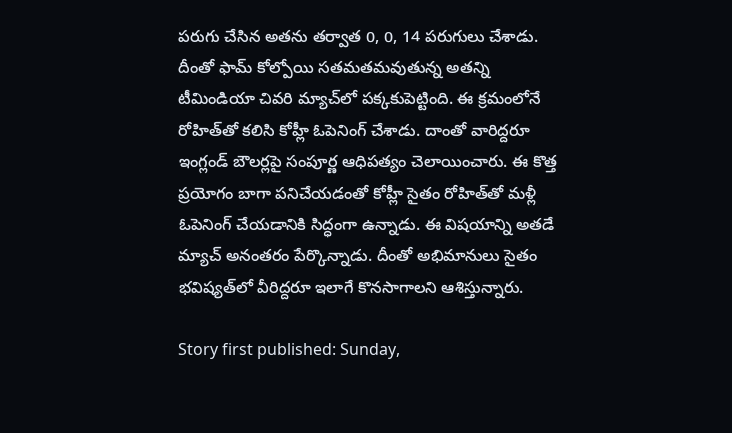పరుగు చేసిన అతను తర్వాత 0, 0, 14 పరుగులు చేశాడు. దీంతో ఫామ్‌ కోల్పోయి సతమతమవుతున్న అతన్ని టీమిండియా చివరి మ్యాచ్‌లో పక్కకుపెట్టింది. ఈ క్రమంలోనే రోహిత్‌తో కలిసి కోహ్లీ ఓపెనింగ్‌ చేశాడు. దాంతో వారిద్దరూ ఇంగ్లండ్‌ బౌలర్లపై సంపూర్ణ ఆధిపత్యం చెలాయించారు. ఈ కొత్త ప్రయోగం బాగా పనిచేయడంతో కోహ్లీ సైతం రోహిత్‌తో మళ్లీ ఓపెనింగ్‌ చేయడానికి సిద్ధంగా ఉన్నాడు. ఈ విషయాన్ని అతడే మ్యాచ్‌ అనంతరం పేర్కొన్నాడు. దీంతో అభిమానులు సైతం భవిష్యత్‌లో వీరిద్దరూ ఇలాగే కొనసాగాలని ఆశిస్తున్నారు.

Story first published: Sunday,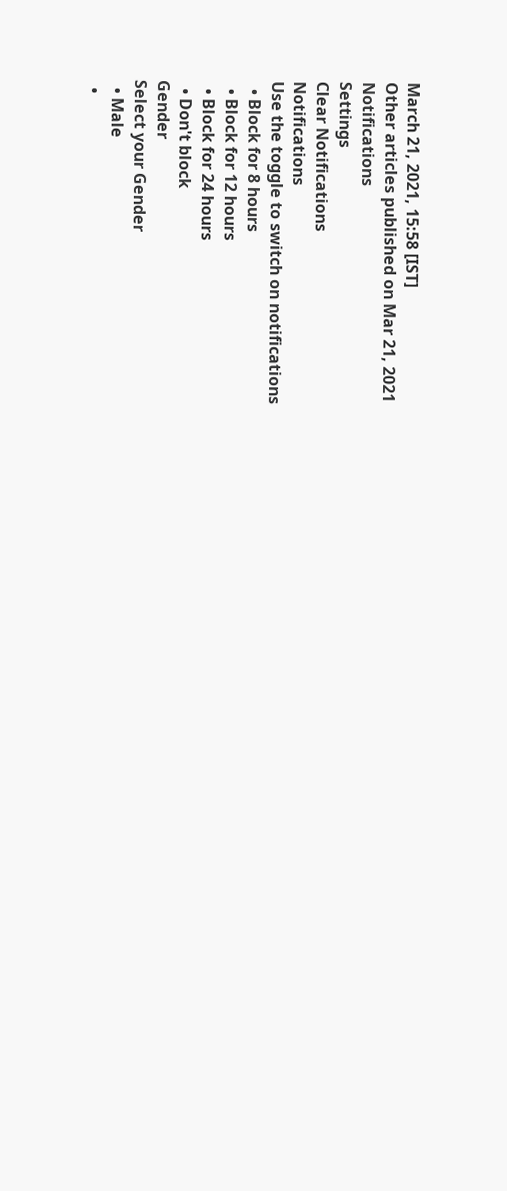March 21, 2021, 15:58 [IST]
Other articles published on Mar 21, 2021
Notifications
Settings
Clear Notifications
Notifications
Use the toggle to switch on notifications
  • Block for 8 hours
  • Block for 12 hours
  • Block for 24 hours
  • Don't block
Gender
Select your Gender
  • Male
  •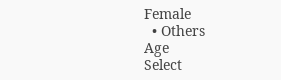Female
  • Others
Age
Select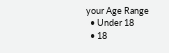your Age Range
  • Under 18
  • 18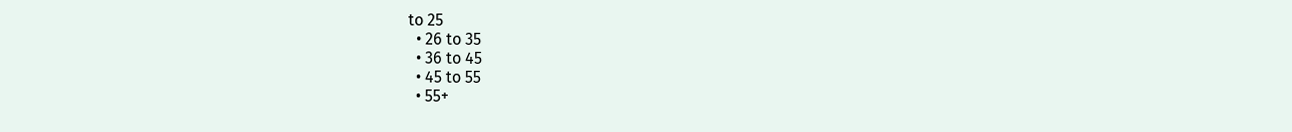to 25
  • 26 to 35
  • 36 to 45
  • 45 to 55
  • 55+